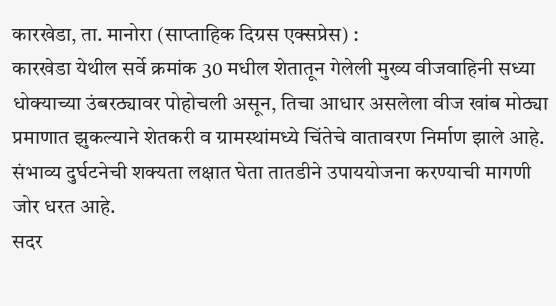कारखेडा, ता. मानोरा (साप्ताहिक दिग्रस एक्सप्रेस) :
कारखेडा येथील सर्वे क्रमांक 30 मधील शेतातून गेलेली मुख्य वीजवाहिनी सध्या धोक्याच्या उंबरठ्यावर पोहोचली असून, तिचा आधार असलेला वीज खांब मोठ्या प्रमाणात झुकल्याने शेतकरी व ग्रामस्थांमध्ये चिंतेचे वातावरण निर्माण झाले आहे. संभाव्य दुर्घटनेची शक्यता लक्षात घेता तातडीने उपाययोजना करण्याची मागणी जोर धरत आहे.
सदर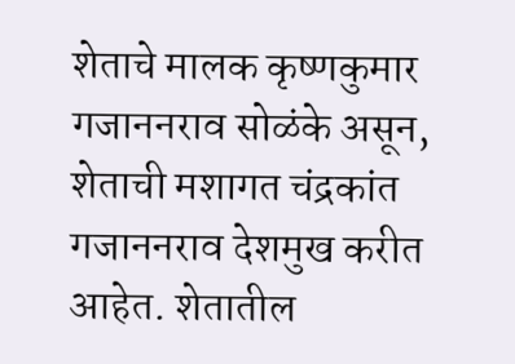शेताचे मालक कृष्णकुमार गजाननराव सोळंके असून, शेताची मशागत चंद्रकांत गजाननराव देशमुख करीत आहेत. शेतातील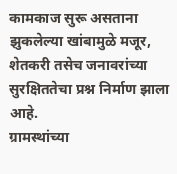कामकाज सुरू असताना झुकलेल्या खांबामुळे मजूर, शेतकरी तसेच जनावरांच्या सुरक्षिततेचा प्रश्न निर्माण झाला आहे.
ग्रामस्थांच्या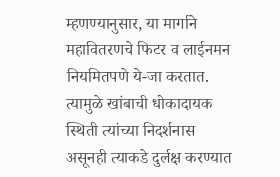म्हणण्यानुसार, या मार्गाने महावितरणचे फिटर व लाईनमन नियमितपणे ये-जा करतात. त्यामुळे खांबाची धोकादायक स्थिती त्यांच्या निदर्शनास असूनही त्याकडे दुर्लक्ष करण्यात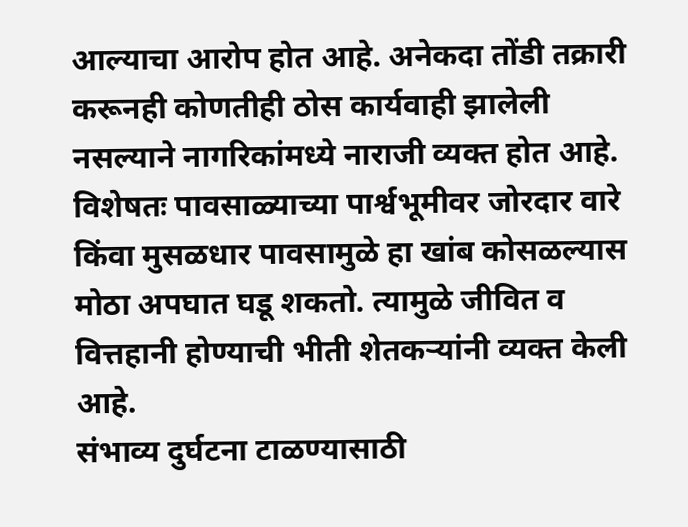आल्याचा आरोप होत आहे. अनेकदा तोंडी तक्रारी करूनही कोणतीही ठोस कार्यवाही झालेली नसल्याने नागरिकांमध्ये नाराजी व्यक्त होत आहे.
विशेषतः पावसाळ्याच्या पार्श्वभूमीवर जोरदार वारे किंवा मुसळधार पावसामुळे हा खांब कोसळल्यास मोठा अपघात घडू शकतो. त्यामुळे जीवित व वित्तहानी होण्याची भीती शेतकऱ्यांनी व्यक्त केली आहे.
संभाव्य दुर्घटना टाळण्यासाठी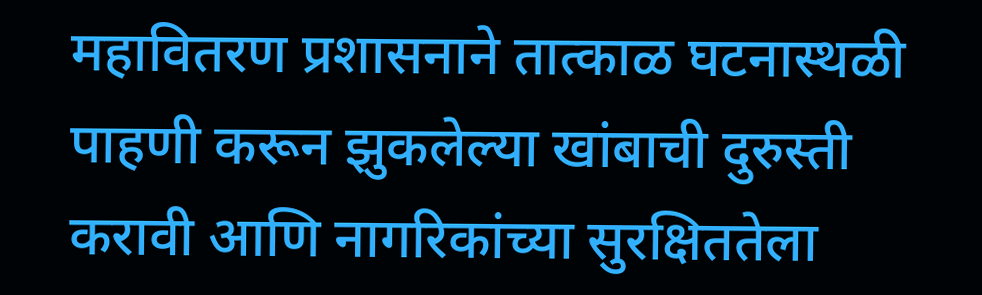महावितरण प्रशासनाने तात्काळ घटनास्थळी पाहणी करून झुकलेल्या खांबाची दुरुस्ती करावी आणि नागरिकांच्या सुरक्षिततेला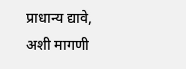प्राधान्य द्यावे, अशी मागणी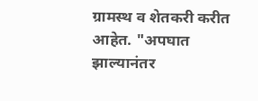ग्रामस्थ व शेतकरी करीत आहेत. "अपघात झाल्यानंतर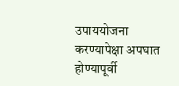उपाययोजना करण्यापेक्षा अपघात होण्यापूर्वी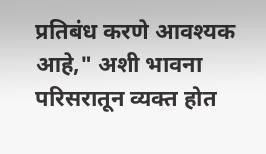प्रतिबंध करणे आवश्यक आहे," अशी भावना परिसरातून व्यक्त होत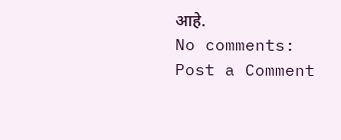आहे.
No comments:
Post a Comment